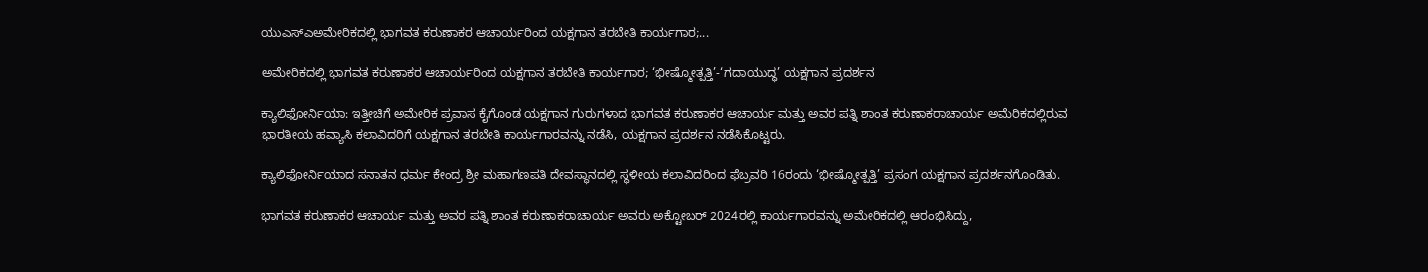ಯುಎಸ್‌ಎಅಮೇರಿಕದಲ್ಲಿ ಭಾಗವತ ಕರುಣಾಕರ ಆಚಾರ್ಯರಿಂದ ಯಕ್ಷಗಾನ ತರಬೇತಿ ಕಾರ್ಯಗಾರ;...

ಅಮೇರಿಕದಲ್ಲಿ ಭಾಗವತ ಕರುಣಾಕರ ಆಚಾರ್ಯರಿಂದ ಯಕ್ಷಗಾನ ತರಬೇತಿ ಕಾರ್ಯಗಾರ; ‘ಭೀಷ್ಮೋತ್ಪತ್ತಿ’-‘ಗದಾಯುದ್ಧ’ ಯಕ್ಷಗಾನ ಪ್ರದರ್ಶನ

ಕ್ಯಾಲಿಫೋರ್ನಿಯಾ: ಇತ್ತೀಚಿಗೆ ಅಮೇರಿಕ ಪ್ರವಾಸ ಕೈಗೊಂಡ ಯಕ್ಷಗಾನ ಗುರುಗಳಾದ ಭಾಗವತ ಕರುಣಾಕರ ಆಚಾರ್ಯ ಮತ್ತು ಅವರ ಪತ್ನಿ ಶಾಂತ ಕರುಣಾಕರಾಚಾರ್ಯ ಅಮೆರಿಕದಲ್ಲಿರುವ ಭಾರತೀಯ ಹವ್ಯಾಸಿ ಕಲಾವಿದರಿಗೆ ಯಕ್ಷಗಾನ ತರಬೇತಿ ಕಾರ್ಯಗಾರವನ್ನು ನಡೆಸಿ, ಯಕ್ಷಗಾನ ಪ್ರದರ್ಶನ ನಡೆಸಿಕೊಟ್ಟರು.

ಕ್ಯಾಲಿಫೋರ್ನಿಯಾದ ಸನಾತನ ಧರ್ಮ ಕೇಂದ್ರ ಶ್ರೀ ಮಹಾಗಣಪತಿ ದೇವಸ್ಥಾನದಲ್ಲಿ ಸ್ಥಳೀಯ ಕಲಾವಿದರಿಂದ ಫೆಬ್ರವರಿ 16ರಂದು ‘ಭೀಷ್ಮೋತ್ಪತ್ತಿ’ ಪ್ರಸಂಗ ಯಕ್ಷಗಾನ ಪ್ರದರ್ಶನಗೊಂಡಿತು.

ಭಾಗವತ ಕರುಣಾಕರ ಆಚಾರ್ಯ ಮತ್ತು ಅವರ ಪತ್ನಿ ಶಾಂತ ಕರುಣಾಕರಾಚಾರ್ಯ ಅವರು ಅಕ್ಟೋಬರ್ 2024ರಲ್ಲಿ ಕಾರ್ಯಗಾರವನ್ನು ಅಮೇರಿಕದಲ್ಲಿ ಆರಂಭಿಸಿದ್ದು,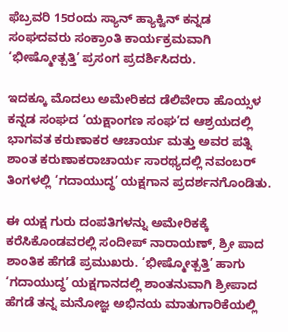ಫೆಬ್ರವರಿ 15ರಂದು ಸ್ಯಾನ್ ಹ್ಯಾಕ್ವಿನ್ ಕನ್ನಡ ಸಂಘದವರು ಸಂಕ್ರಾಂತಿ ಕಾರ್ಯಕ್ರಮವಾಗಿ ‘ಭೀಷ್ಮೋತ್ಪತ್ತಿ’ ಪ್ರಸಂಗ ಪ್ರದರ್ಶಿಸಿದರು.

ಇದಕ್ಕೂ ಮೊದಲು ಅಮೇರಿಕದ ಡೆಲಿವೇರಾ ಹೊಯ್ಸಳ ಕನ್ನಡ ಸಂಘದ ‘ಯಕ್ಷಾಂಗಣ ಸಂಘ’ದ ಆಶ್ರಯದಲ್ಲಿ ಭಾಗವತ ಕರುಣಾಕರ ಆಚಾರ್ಯ ಮತ್ತು ಅವರ ಪತ್ನಿ ಶಾಂತ ಕರುಣಾಕರಾಚಾರ್ಯ ಸಾರಥ್ಯದಲ್ಲಿ ನವಂಬರ್ ತಿಂಗಳಲ್ಲಿ ‘ಗದಾಯುದ್ಧ’ ಯಕ್ಷಗಾನ ಪ್ರದರ್ಶನಗೊಂಡಿತು.

ಈ ಯಕ್ಷ ಗುರು ದಂಪತಿಗಳನ್ನು ಅಮೇರಿಕಕ್ಕೆ ಕರೆಸಿಕೊಂಡವರಲ್ಲಿ ಸಂದೀಪ್ ನಾರಾಯಣ್, ಶ್ರೀ ಪಾದ ಶಾಂತಿಕ ಹೆಗಡೆ ಪ್ರಮುಖರು. ‘ಭೀಷ್ಮೋತ್ಪತ್ತಿ’ ಹಾಗು ‘ಗದಾಯುದ್ಧ’ ಯಕ್ಷಗಾನದಲ್ಲಿ ಶಾಂತನುವಾಗಿ ಶ್ರೀಪಾದ ಹೆಗಡೆ ತನ್ನ ಮನೋಜ್ಞ ಅಭಿನಯ ಮಾತುಗಾರಿಕೆಯಲ್ಲಿ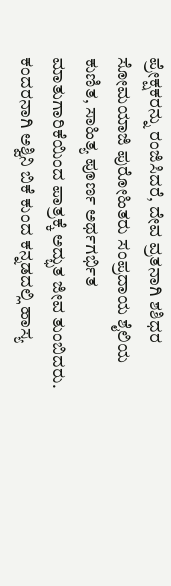ಪ್ರೇಕ್ಷಕರನ್ನು ರಂಜಿಸಿದರೆ, ದೇವ ವ್ರತನಾಗಿ ಶಶಿಧರ ಸೋಮಯಾಜಿ ಪುರೋಹಿತರು ಸಂಪ್ರದಾಯ ಶೈಲಿಯ ಕುಣಿತ, ಸಾಹಿತ್ಯ ಪೂರ್ಣ ಅರ್ಥಗರ್ಭಿತ ಮಾತುಗಾರಿಕೆಯಿಂದ ಪಾತ್ರಕ್ಕೆ ಅದ್ಭುತ ಜೀವ ತುಂಬಿದರು. ಕಂದರನಾಗಿ ಅಶ್ವಿನಿ ಬಿಕೆ ಕುಂದ ಕನ್ನಡದಲ್ಲಿ ಹಾಸ್ಯ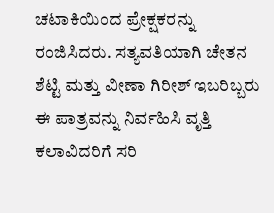ಚಟಾಕಿಯಿಂದ ಪ್ರೇಕ್ಷಕರನ್ನು ರಂಜಿಸಿದರು. ಸತ್ಯವತಿಯಾಗಿ ಚೇತನ ಶೆಟ್ಟಿ ಮತ್ತು ವೀಣಾ ಗಿರೀಶ್ ಇಬರಿಬ್ಬರು ಈ ಪಾತ್ರವನ್ನು ನಿರ್ವಹಿಸಿ ವೃತ್ತಿ ಕಲಾವಿದರಿಗೆ ಸರಿ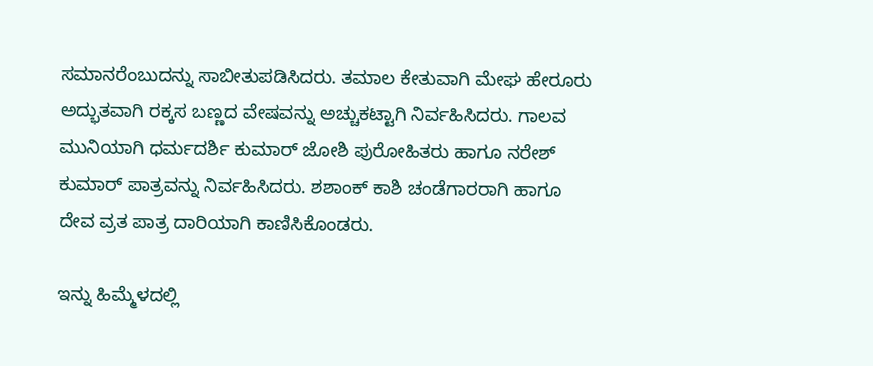ಸಮಾನರೆಂಬುದನ್ನು ಸಾಬೀತುಪಡಿಸಿದರು. ತಮಾಲ ಕೇತುವಾಗಿ ಮೇಘ ಹೇರೂರು ಅದ್ಭುತವಾಗಿ ರಕ್ಕಸ ಬಣ್ಣದ ವೇಷವನ್ನು ಅಚ್ಚುಕಟ್ಟಾಗಿ ನಿರ್ವಹಿಸಿದರು. ಗಾಲವ ಮುನಿಯಾಗಿ ಧರ್ಮದರ್ಶಿ ಕುಮಾರ್ ಜೋಶಿ ಪುರೋಹಿತರು ಹಾಗೂ ನರೇಶ್ ಕುಮಾರ್ ಪಾತ್ರವನ್ನು ನಿರ್ವಹಿಸಿದರು. ಶಶಾಂಕ್ ಕಾಶಿ ಚಂಡೆಗಾರರಾಗಿ ಹಾಗೂ ದೇವ ವ್ರತ ಪಾತ್ರ ದಾರಿಯಾಗಿ ಕಾಣಿಸಿಕೊಂಡರು.

ಇನ್ನು ಹಿಮ್ಮೆಳದಲ್ಲಿ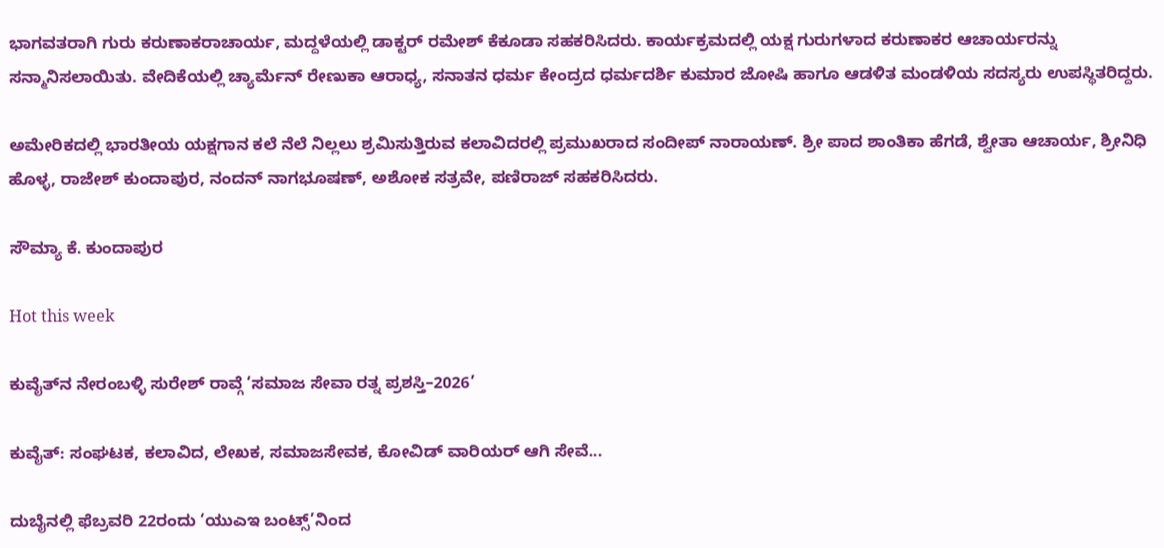ಭಾಗವತರಾಗಿ ಗುರು ಕರುಣಾಕರಾಚಾರ್ಯ, ಮದ್ದಳೆಯಲ್ಲಿ ಡಾಕ್ಟರ್ ರಮೇಶ್ ಕೆಕೂಡಾ ಸಹಕರಿಸಿದರು. ಕಾರ್ಯಕ್ರಮದಲ್ಲಿ ಯಕ್ಷ ಗುರುಗಳಾದ ಕರುಣಾಕರ ಆಚಾರ್ಯರನ್ನು ಸನ್ಮಾನಿಸಲಾಯಿತು. ವೇದಿಕೆಯಲ್ಲಿ ಚ್ಯಾರ್ಮೆನ್ ರೇಣುಕಾ ಆರಾಧ್ಯ, ಸನಾತನ ಧರ್ಮ ಕೇಂದ್ರದ ಧರ್ಮದರ್ಶಿ ಕುಮಾರ ಜೋಷಿ ಹಾಗೂ ಆಡಳಿತ ಮಂಡಳಿಯ ಸದಸ್ಯರು ಉಪಸ್ಥಿತರಿದ್ದರು.

ಅಮೇರಿಕದಲ್ಲಿ ಭಾರತೀಯ ಯಕ್ಷಗಾನ ಕಲೆ ನೆಲೆ ನಿಲ್ಲಲು ಶ್ರಮಿಸುತ್ತಿರುವ ಕಲಾವಿದರಲ್ಲಿ ಪ್ರಮುಖರಾದ ಸಂದೀಪ್ ನಾರಾಯಣ್. ಶ್ರೀ ಪಾದ ಶಾಂತಿಕಾ ಹೆಗಡೆ, ಶ್ವೇತಾ ಆಚಾರ್ಯ, ಶ್ರೀನಿಧಿ ಹೊಳ್ಳ, ರಾಜೇಶ್ ಕುಂದಾಪುರ, ನಂದನ್ ನಾಗಭೂಷಣ್, ಅಶೋಕ ಸತ್ರವೇ, ಪಣಿರಾಜ್ ಸಹಕರಿಸಿದರು.

ಸೌಮ್ಯಾ ಕೆ. ಕುಂದಾಪುರ

Hot this week

ಕುವೈತ್‌ನ ನೇರಂಬಳ್ಳಿ ಸುರೇಶ್ ರಾವ್ಗೆ ‘ಸಮಾಜ ಸೇವಾ ರತ್ನ ಪ್ರಶಸ್ತಿ–2026’

ಕುವೈತ್: ಸಂಘಟಕ, ಕಲಾವಿದ, ಲೇಖಕ, ಸಮಾಜಸೇವಕ, ಕೋವಿಡ್ ವಾರಿಯರ್ ಆಗಿ ಸೇವೆ...

ದುಬೈನಲ್ಲಿ ಫೆಬ್ರವರಿ 22ರಂದು ‘ಯುಎಇ ಬಂಟ್ಸ್’ನಿಂದ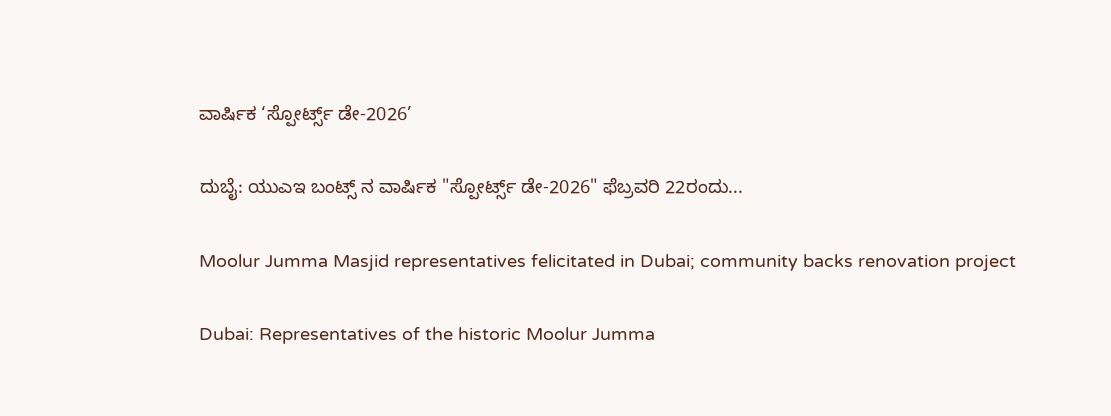ವಾರ್ಷಿಕ ‘ಸ್ಪೋರ್ಟ್ಸ್ ಡೇ-2026’

ದುಬೈ: ಯುಎಇ ಬಂಟ್ಸ್ ನ ವಾರ್ಷಿಕ "ಸ್ಪೋರ್ಟ್ಸ್ ಡೇ-2026" ಫೆಬ್ರವರಿ 22ರಂದು...

Moolur Jumma Masjid representatives felicitated in Dubai; community backs renovation project

Dubai: Representatives of the historic Moolur Jumma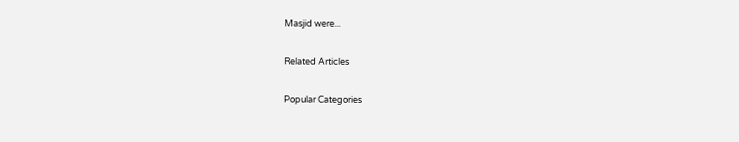Masjid were...

Related Articles

Popular Categories